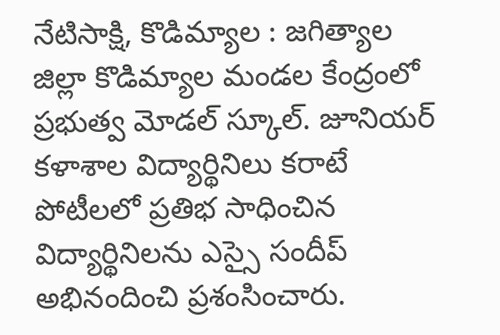నేటిసాక్షి, కొడిమ్యాల : జగిత్యాల జిల్లా కొడిమ్యాల మండల కేంద్రంలో ప్రభుత్వ మోడల్ స్కూల్. జూనియర్ కళాశాల విద్యార్థినిలు కరాటే పోటీలలో ప్రతిభ సాధించిన విద్యార్థినిలను ఎస్సై సందీప్ అభినందించి ప్రశంసించారు.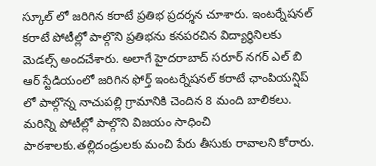స్కూల్ లో జరిగిన కరాటే ప్రతిభ ప్రదర్శన చూశారు. ఇంటర్నేషనల్ కరాటే పోటీల్లో పాల్గొని ప్రతిభను కనపరచిన విద్యార్థినిలకు మెడల్స్ అందచేశారు. అలాగే హైదరాబాద్ సరూర్ నగర్ ఎల్ బి ఆర్ స్టేడియంలో జరిగిన ఫోర్త్ ఇంటర్నేషనల్ కరాటే ఛాంపియన్షిప్ లో పాల్గొన్న నాచుపల్లి గ్రామానికి చెందిన 8 మంది బాలికలు. మరిన్ని పోటీల్లో పాల్గొని విజయం సాధించి పాఠశాలకు.తల్లిదండ్రులకు మంచి పేరు తీసుకు రావాలని కోరారు.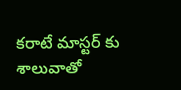కరాటే మాస్టర్ కు శాలువాతో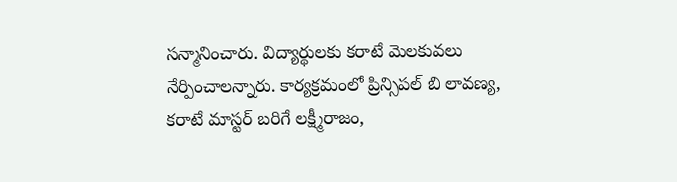సన్మానించారు. విద్యార్థులకు కరాటే మెలకువలు నేర్పించాలన్నారు. కార్యక్రమంలో ప్రిన్సిపల్ బి లావణ్య, కరాటే మాస్టర్ బరిగే లక్ష్మీరాజం,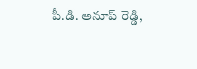పీ.డి. అనూప్ రెడ్డి,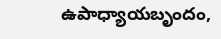ఉపాధ్యాయబృందం,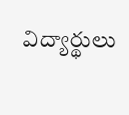విద్యార్థులు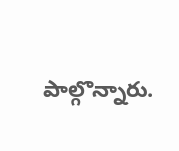పాల్గొన్నారు.